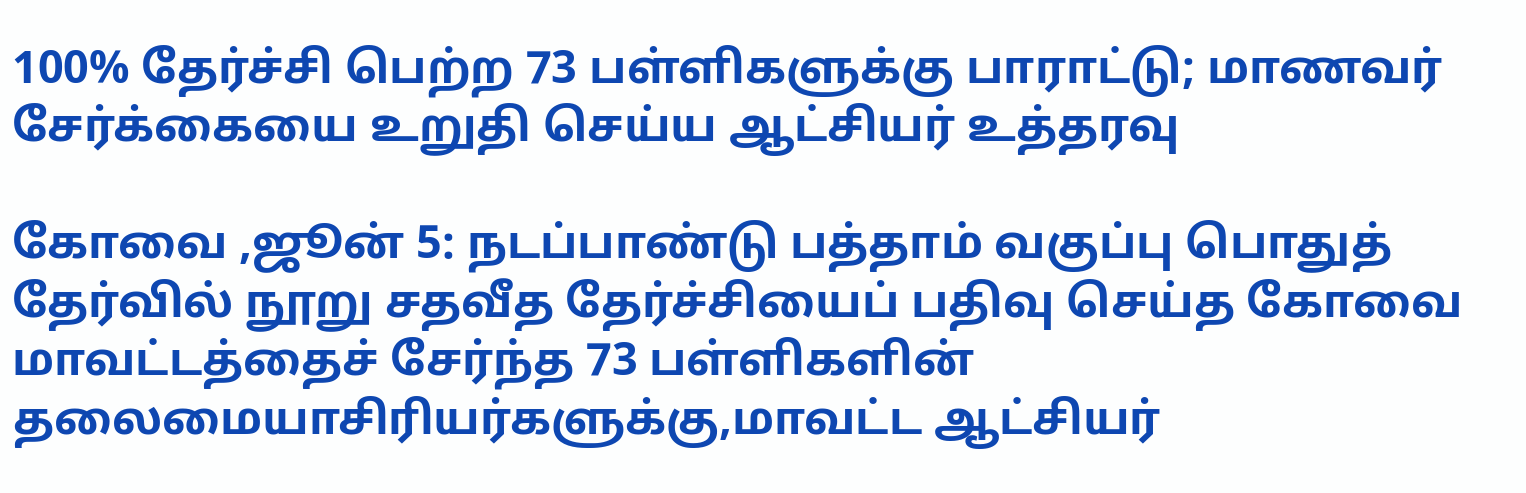100% தேர்ச்சி பெற்ற 73 பள்ளிகளுக்கு பாராட்டு; மாணவர் சேர்க்கையை உறுதி செய்ய ஆட்சியர் உத்தரவு

கோவை ,ஜூன் 5: நடப்பாண்டு பத்தாம் வகுப்பு பொதுத் தேர்வில் நூறு சதவீத தேர்ச்சியைப் பதிவு செய்த கோவை மாவட்டத்தைச் சேர்ந்த 73 பள்ளிகளின் தலைமையாசிரியர்களுக்கு,மாவட்ட ஆட்சியர்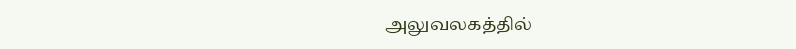அலுவலகத்தில்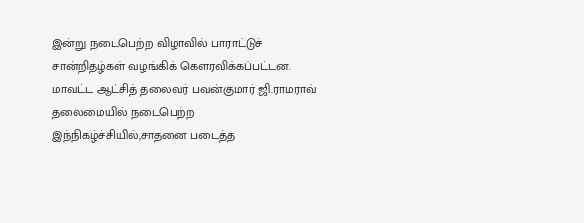இன்று நடைபெற்ற விழாவில் பாராட்டுச் சான்றிதழ்கள் வழங்கிக் கௌரவிக்கப்பட்டன. மாவட்ட ஆட்சித் தலைவர் பவன்குமார் ஜி.ராமராவ் தலைமையில் நடைபெற்ற இந்நிகழ்ச்சியில்,சாதனை படைத்த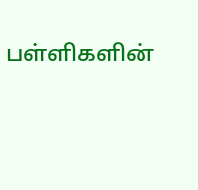பள்ளிகளின்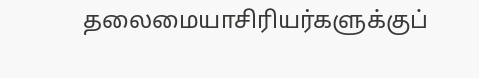தலைமையாசிரியர்களுக்குப்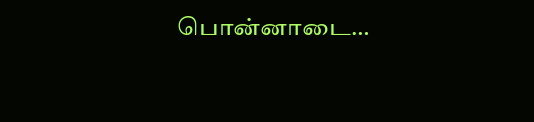பொன்னாடை…